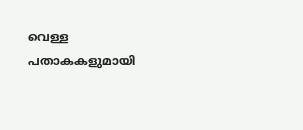വെള്ള പതാകകളുമായി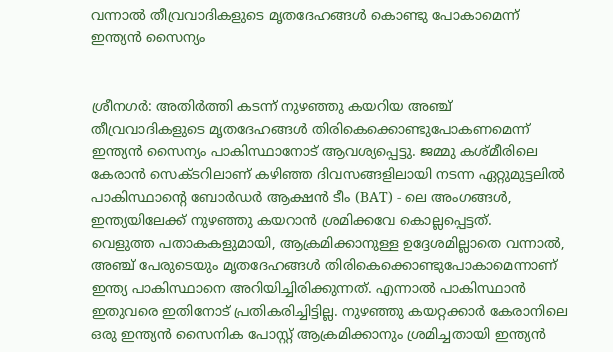വന്നാൽ തീവ്രവാദികളുടെ മൃതദേഹങ്ങൾ കൊണ്ടു പോകാമെന്ന് ഇന്ത്യൻ സൈന്യം


ശ്രീനഗർ: അതിർത്തി കടന്ന് നുഴഞ്ഞു കയറിയ അഞ്ച് തീവ്രവാദികളുടെ മൃതദേഹങ്ങൾ തിരികെക്കൊണ്ടുപോകണമെന്ന് ഇന്ത്യൻ സൈന്യം പാകിസ്ഥാനോട് ആവശ്യപ്പെട്ടു. ജമ്മു കശ്മീരിലെ കേരാൻ സെക്ടറിലാണ് കഴിഞ്ഞ ദിവസങ്ങളിലായി നടന്ന ഏറ്റുമുട്ടലിൽ പാകിസ്ഥാന്‍റെ ബോർഡർ ആക്ഷൻ ടീം (BAT) - ലെ അംഗങ്ങൾ, ഇന്ത്യയിലേക്ക് നുഴഞ്ഞു കയറാൻ ശ്രമിക്കവേ കൊല്ലപ്പെട്ടത്.
വെളുത്ത പതാകകളുമായി, ആക്രമിക്കാനുള്ള ഉദ്ദേശമില്ലാതെ വന്നാൽ, അഞ്ച് പേരുടെയും മൃതദേഹങ്ങൾ തിരികെക്കൊണ്ടുപോകാമെന്നാണ് ഇന്ത്യ പാകിസ്ഥാനെ അറിയിച്ചിരിക്കുന്നത്. എന്നാൽ പാകിസ്ഥാൻ ഇതുവരെ ഇതിനോട് പ്രതികരിച്ചിട്ടില്ല. നുഴഞ്ഞു കയറ്റക്കാർ കേരാനിലെ ഒരു ഇന്ത്യൻ സൈനിക പോസ്റ്റ് ആക്രമിക്കാനും ശ്രമിച്ചതായി ഇന്ത്യൻ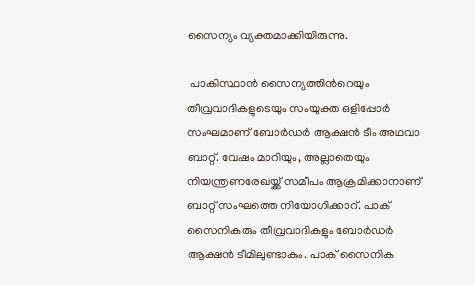സൈന്യം വ്യക്തമാക്കിയിരുന്നു.

 പാകിസ്ഥാൻ സൈന്യത്തിന്‍റെയും തീവ്രവാദികളുടെയും സംയുക്ത ഒളിപ്പോർ സംഘമാണ് ബോർഡർ ആക്ഷൻ ടീം അഥവാ ബാറ്റ്. വേഷം മാറിയും, അല്ലാതെയും നിയന്ത്രണരേഖയ്ക്ക് സമീപം ആക്രമിക്കാനാണ് ബാറ്റ് സംഘത്തെ നിയോഗിക്കാറ്. പാക് സൈനികരും തീവ്രവാദികളും ബോർഡർ ആക്ഷൻ ടീമിലുണ്ടാകും. പാക് സൈനിക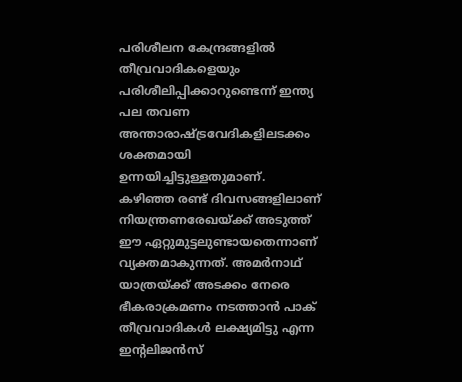പരിശീലന കേന്ദ്രങ്ങളിൽ തീവ്രവാദികളെയും പരിശീലിപ്പിക്കാറുണ്ടെന്ന് ഇന്ത്യ പല തവണ അന്താരാഷ്ട്രവേദികളിലടക്കം ശക്തമായി ഉന്നയിച്ചിട്ടുള്ളതുമാണ്.
കഴിഞ്ഞ രണ്ട് ദിവസങ്ങളിലാണ് നിയന്ത്രണരേഖയ്ക്ക് അടുത്ത് ഈ ഏറ്റുമുട്ടലുണ്ടായതെന്നാണ് വ്യക്തമാകുന്നത്. അമർനാഥ് യാത്രയ്ക്ക് അടക്കം നേരെ ഭീകരാക്രമണം നടത്താൻ പാക് തീവ്രവാദികൾ ലക്ഷ്യമിട്ടു എന്ന ഇന്‍റലിജൻസ്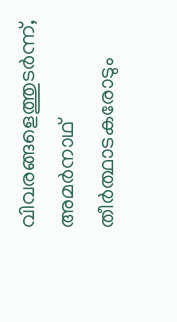വിവരങ്ങളെത്തുടർന്ന്, അമർനാഥ് തീർത്ഥാടകരോടും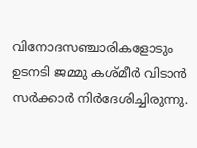വിനോദസഞ്ചാരികളോടും ഉടനടി ജമ്മു കശ്മീർ വിടാൻ സർക്കാർ നിർദേശിച്ചിരുന്നു.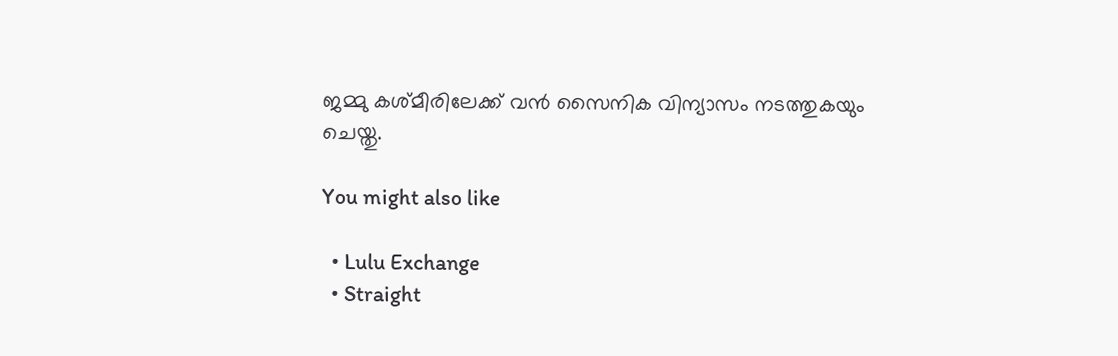ജമ്മു കശ്മീരിലേക്ക് വൻ സൈനിക വിന്യാസം നടത്തുകയും ചെയ്തു.

You might also like

  • Lulu Exchange
  • Straight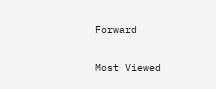Forward

Most Viewed